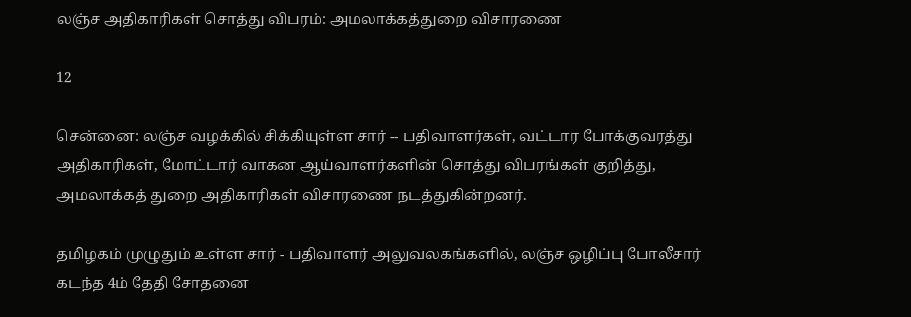லஞ்ச அதிகாரிகள் சொத்து விபரம்: அமலாக்கத்துறை விசாரணை

12

சென்னை: லஞ்ச வழக்கில் சிக்கியுள்ள சார் -- பதிவாளர்கள், வட்டார போக்குவரத்து அதிகாரிகள், மோட்டார் வாகன ஆய்வாளர்களின் சொத்து விபரங்கள் குறித்து, அமலாக்கத் துறை அதிகாரிகள் விசாரணை நடத்துகின்றனர்.

தமிழகம் முழுதும் உள்ள சார் - பதிவாளர் அலுவலகங்களில், லஞ்ச ஒழிப்பு போலீசார் கடந்த 4ம் தேதி சோதனை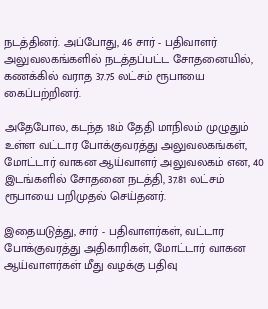நடத்தினர். அப்போது, 46 சார் - பதிவாளர் அலுவலகங்களில் நடத்தப்பட்ட சோதனையில், கணக்கில் வராத 37.75 லட்சம் ரூபாயை கைப்பற்றினர்.

அதேபோல, கடந்த 18ம் தேதி மாநிலம் முழுதும் உள்ள வட்டார போக்குவரத்து அலுவலகங்கள், மோட்டார் வாகன ஆய்வாளர் அலுவலகம் என, 40 இடங்களில் சோதனை நடத்தி, 37.81 லட்சம் ரூபாயை பறிமுதல் செய்தனர்.

இதையடுத்து, சார் - பதிவாளர்கள், வட்டார போக்குவரத்து அதிகாரிகள், மோட்டார் வாகன ஆய்வாளர்கள் மீது வழக்கு பதிவு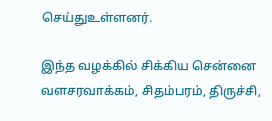செய்துஉள்ளனர்.

இந்த வழக்கில் சிக்கிய சென்னை வளசரவாக்கம், சிதம்பரம், திருச்சி,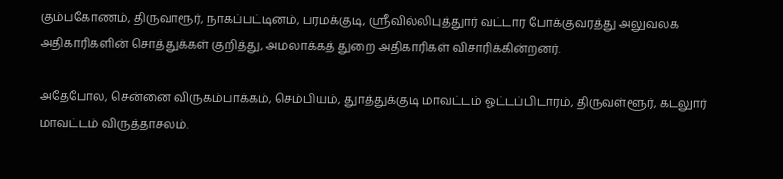கும்பகோணம், திருவாரூர், நாகப்பட்டினம், பரமக்குடி, ஸ்ரீவில்லிபுத்துார் வட்டார போக்குவரத்து அலுவலக அதிகாரிகளின் சொத்துக்கள் குறித்து, அமலாக்கத் துறை அதிகாரிகள் விசாரிக்கின்றனர்.

அதேபோல, சென்னை விருகம்பாக்கம், செம்பியம், துாத்துக்குடி மாவட்டம் ஓட்டப்பிடாரம், திருவள்ளூர், கடலுார் மாவட்டம் விருத்தாசலம்.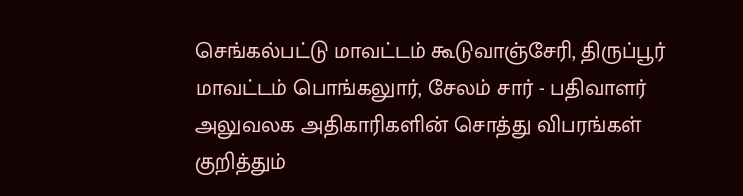செங்கல்பட்டு மாவட்டம் கூடுவாஞ்சேரி, திருப்பூர் மாவட்டம் பொங்கலுார், சேலம் சார் - பதிவாளர் அலுவலக அதிகாரிகளின் சொத்து விபரங்கள் குறித்தும்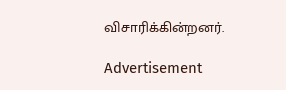விசாரிக்கின்றனர்.

Advertisement